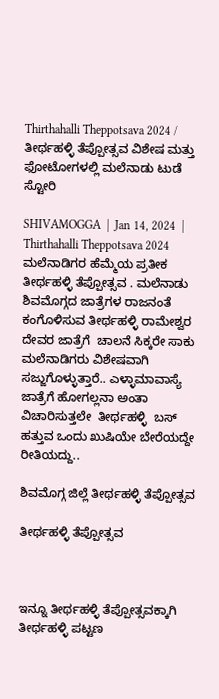Thirthahalli Theppotsava 2024 / ತೀರ್ಥಹಳ್ಳಿ ತೆಪ್ಪೋತ್ಸವ ವಿಶೇಷ ಮತ್ತು ಫೋಟೋಗಳಲ್ಲಿ ಮಲೆನಾಡು ಟುಡೆ ಸ್ಟೋರಿ

SHIVAMOGGA  |  Jan 14, 2024  | Thirthahalli Theppotsava 2024   ಮಲೆನಾಡಿಗರ ಹೆಮ್ಮೆಯ ಪ್ರತೀಕ ತೀರ್ಥಹಳ್ಳಿ ತೆಪ್ಪೋತ್ಸವ . ಮಲೆನಾಡು ಶಿವಮೊಗ್ಗದ ಜಾತ್ರೆಗಳ ರಾಜನಂತೆ ಕಂಗೊಳಿಸುವ ತೀರ್ಥಹಳ್ಳಿ ರಾಮೇಶ್ವರ ದೇವರ ಜಾತ್ರೆಗೆ  ಚಾಲನೆ ಸಿಕ್ಕರೇ ಸಾಕು ಮಲೆನಾಡಿಗರು ವಿಶೇಷವಾಗಿ ಸಜ್ಜುಗೊಳ್ಳುತ್ತಾರೆ.. ಎಳ್ಳಾಮಾವಾಸ್ಯೆ  ಜಾತ್ರೆಗೆ ಹೋಗಲ್ಲನಾ ಅಂತಾ ವಿಚಾರಿಸುತ್ತಲೇ  ತೀರ್ಥಹಳ್ಳಿ  ಬಸ್ ಹತ್ತುವ ಒಂದು ಖುಷಿಯೇ ಬೇರೆಯದ್ದೇ ರೀತಿಯದ್ದು..

ಶಿವಮೊಗ್ಗ ಜಿಲ್ಲೆ ತೀರ್ಥಹಳ್ಳಿ ತೆಪ್ಪೋತ್ಸವ

ತೀರ್ಥಹಳ್ಳಿ ತೆಪ್ಪೋತ್ಸವ



ಇನ್ನೂ ತೀರ್ಥಹಳ್ಳಿ ತೆಪ್ಪೋತ್ಸವಕ್ಕಾಗಿ ತೀರ್ಥಹಳ್ಳಿ ಪಟ್ಟಣ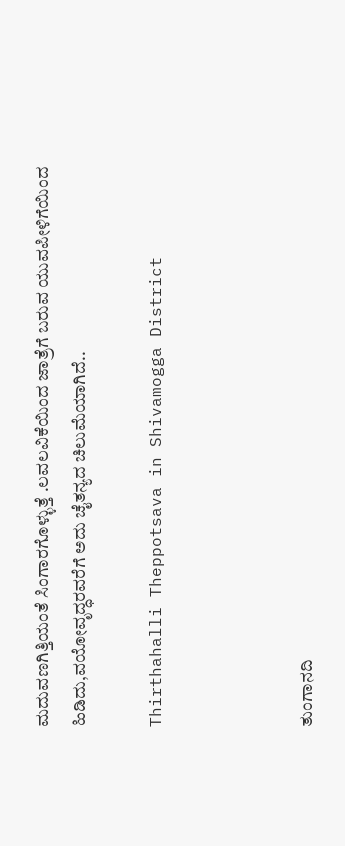ಮದುವಣಗಿತ್ತಿಯಂತೆ ಸಿಂಗಾರಗೊಳ್ಳುತ್ತೆ .ಲವಲವಿಕೆಯಿಂದ ಜಾತ್ರೆಗೆ ಬರುವ ಯುವಪೀಳಿಗೆಯಿಂದ ಹಿಡಿದು,ವಯೋವೃದ್ಧರವರೆಗೆ ಅದು ಚೈತನ್ಯದ ಚಿಲುಮೆಯಾಗಿದೆ..

Thirthahalli Theppotsava in Shivamogga District



ತುಂಗಾನದಿ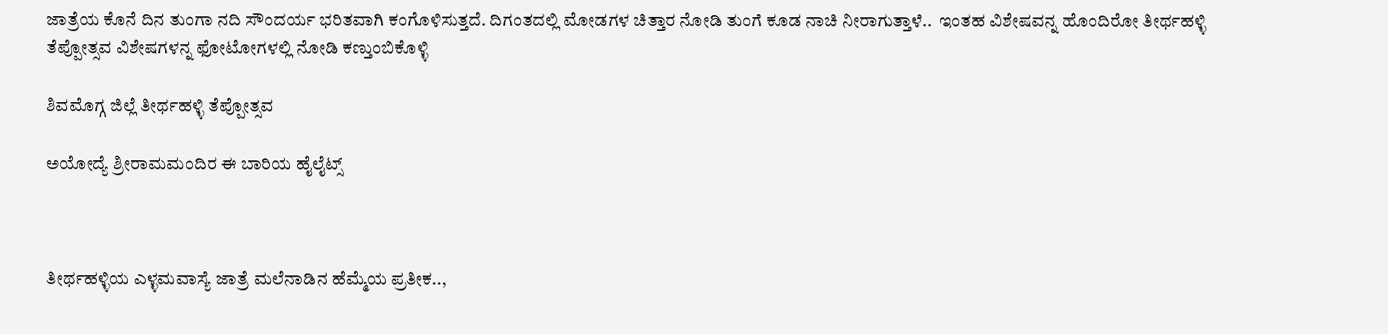ಜಾತ್ರೆಯ ಕೊನೆ ದಿನ ತುಂಗಾ ನದಿ ಸೌಂದರ್ಯ ಭರಿತವಾಗಿ ಕಂಗೊಳಿಸುತ್ತದೆ. ದಿಗಂತದಲ್ಲಿ ಮೋಡಗಳ ಚಿತ್ತಾರ ನೋಡಿ ತುಂಗೆ ಕೂಡ ನಾಚಿ ನೀರಾಗುತ್ತಾಳೆ..  ಇಂತಹ ವಿಶೇಷವನ್ನ ಹೊಂದಿರೋ ತೀರ್ಥಹಳ್ಳಿ ತೆಪ್ಪೋತ್ಸವ ವಿಶೇಷಗಳನ್ನ ಫೋಟೋಗಳಲ್ಲಿ ನೋಡಿ ಕಣ್ತುಂಬಿಕೊಳ್ಳಿ

ಶಿವಮೊಗ್ಗ ಜಿಲ್ಲೆ ತೀರ್ಥಹಳ್ಳಿ ತೆಪ್ಪೋತ್ಸವ

ಅಯೋದ್ಯೆ ಶ್ರೀರಾಮಮಂದಿರ ಈ ಬಾರಿಯ ಹೈಲೈಟ್ಸ್



ತೀರ್ಥಹಳ್ಳಿಯ ಎಳ್ಳಮವಾಸ್ಯೆ ಜಾತ್ರೆ ಮಲೆನಾಡಿನ ಹೆಮ್ಮೆಯ ಪ್ರತೀಕ..,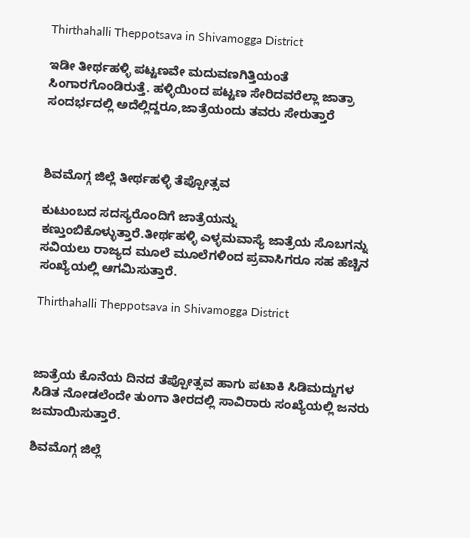Thirthahalli Theppotsava in Shivamogga District

ಇಡೀ ತೀರ್ಥಹಳ್ಳಿ ಪಟ್ಟಣವೇ ಮದುವಣಗಿತ್ತಿಯಂತೆ ಸಿಂಗಾರಗೊಂಡಿರುತ್ತೆ. ಹಳ್ಳಿಯಿಂದ ಪಟ್ಟಣ ಸೇರಿದವರೆಲ್ಲಾ ಜಾತ್ರಾ ಸಂದರ್ಭದಲ್ಲಿ ಅದೆಲ್ಲಿದ್ದರೂ,ಜಾತ್ರೆಯಂದು ತವರು ಸೇರುತ್ತಾರೆ



ಶಿವಮೊಗ್ಗ ಜಿಲ್ಲೆ ತೀರ್ಥಹಳ್ಳಿ ತೆಪ್ಪೋತ್ಸವ

ಕುಟುಂಬದ ಸದಸ್ಯರೊಂದಿಗೆ ಜಾತ್ರೆಯನ್ನು ಕಣ್ತುಂಬಿಕೊಳ್ಳುತ್ತಾರೆ.ತೀರ್ಥಹಳ್ಳಿ ಎಳ್ಳಮವಾಸ್ಯೆ ಜಾತ್ರೆಯ ಸೊಬಗನ್ನು ಸವಿಯಲು ರಾಜ್ಯದ ಮೂಲೆ ಮೂಲೆಗಳಿಂದ ಪ್ರವಾಸಿಗರೂ ಸಹ ಹೆಚ್ಚಿನ ಸಂಖ್ಯೆಯಲ್ಲಿ ಆಗಮಿಸುತ್ತಾರೆ.

Thirthahalli Theppotsava in Shivamogga District



ಜಾತ್ರೆಯ ಕೊನೆಯ ದಿನದ ತೆಪ್ಪೋತ್ಸವ ಹಾಗು ಪಟಾಕಿ ಸಿಡಿಮದ್ದುಗಳ ಸಿಡಿತ ನೋಡಲೆಂದೇ ತುಂಗಾ ತೀರದಲ್ಲಿ ಸಾವಿರಾರು ಸಂಖ್ಯೆಯಲ್ಲಿ ಜನರು ಜಮಾಯಿಸುತ್ತಾರೆ.

ಶಿವಮೊಗ್ಗ ಜಿಲ್ಲೆ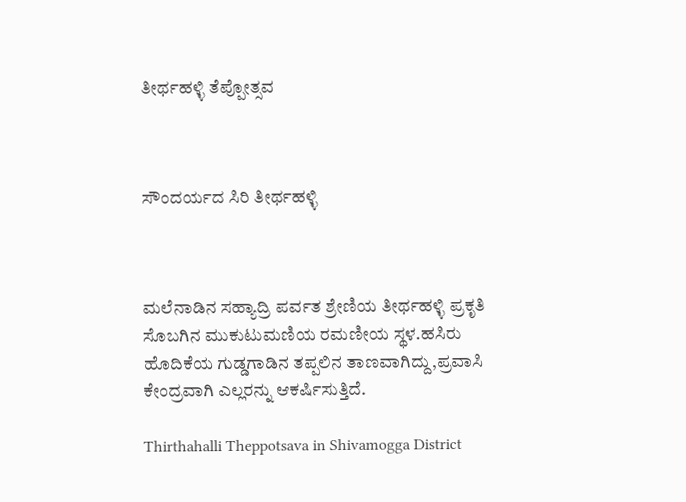ತೀರ್ಥಹಳ್ಳಿ ತೆಪ್ಪೋತ್ಸವ



ಸೌಂದರ್ಯದ ಸಿರಿ ತೀರ್ಥಹಳ್ಳಿ



ಮಲೆನಾಡಿನ ಸಹ್ಯಾದ್ರಿ ಪರ್ವತ ಶ್ರೇಣಿಯ ತೀರ್ಥಹಳ್ಳಿ ಪ್ರಕೃತಿ ಸೊಬಗಿನ ಮುಕುಟುಮಣಿಯ ರಮಣೀಯ ಸ್ಥಳ.ಹಸಿರು ಹೊದಿಕೆಯ ಗುಡ್ಡಗಾಡಿನ ತಪ್ಪಲಿನ ತಾಣವಾಗಿದ್ದು,ಪ್ರವಾಸಿ ಕೇಂದ್ರವಾಗಿ ಎಲ್ಲರನ್ನು ಆಕರ್ಷಿಸುತ್ತಿದೆ.

Thirthahalli Theppotsava in Shivamogga District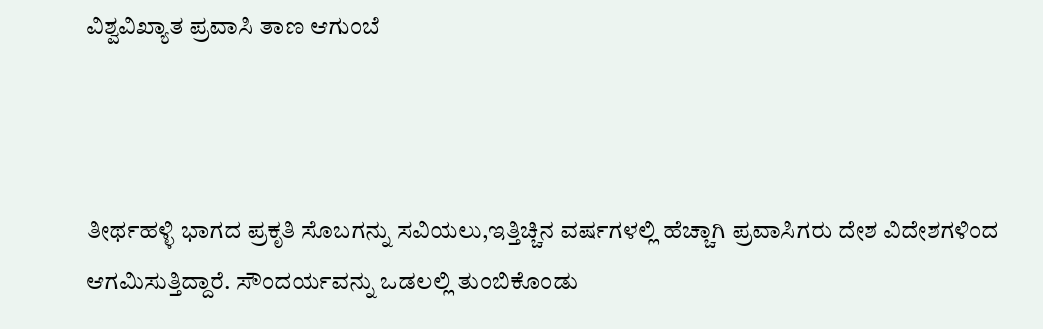ವಿಶ್ವವಿಖ್ಯಾತ ಪ್ರವಾಸಿ ತಾಣ ಆಗುಂಬೆ



ತೀರ್ಥಹಳ್ಳಿ ಭಾಗದ ಪ್ರಕೃತಿ ಸೊಬಗನ್ನು ಸವಿಯಲು,ಇತ್ತಿಚ್ಚಿನ ವರ್ಷಗಳಲ್ಲಿ ಹೆಚ್ಚಾಗಿ ಪ್ರವಾಸಿಗರು ದೇಶ ವಿದೇಶಗಳಿಂದ ಆಗಮಿಸುತ್ತಿದ್ದಾರೆ. ಸೌಂದರ್ಯವನ್ನು ಒಡಲಲ್ಲಿ ತುಂಬಿಕೊಂಡು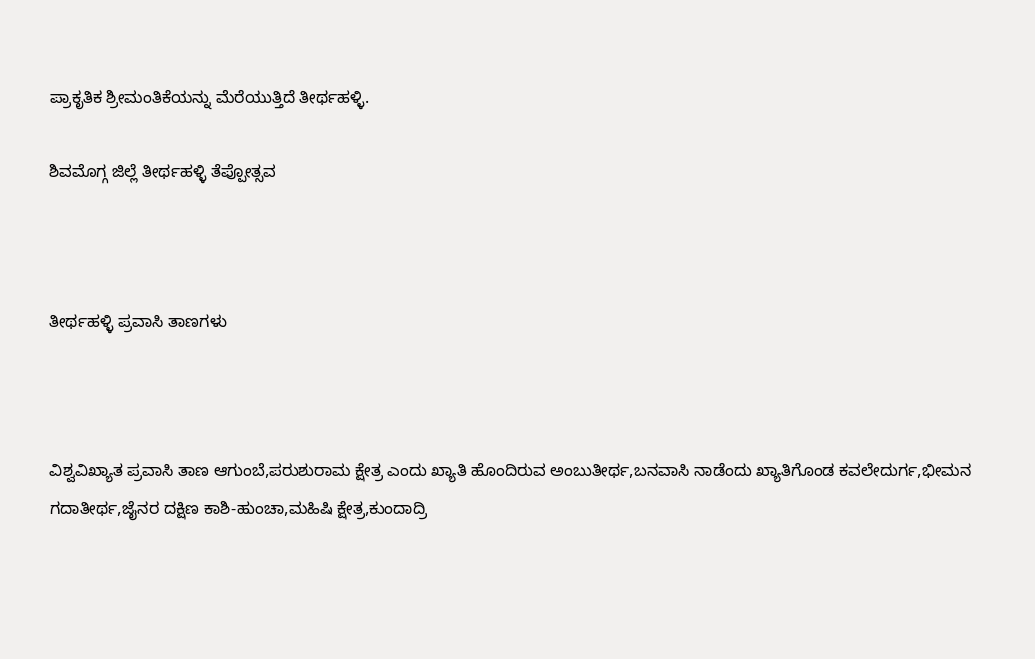ಪ್ರಾಕೃತಿಕ ಶ್ರೀಮಂತಿಕೆಯನ್ನು ಮೆರೆಯುತ್ತಿದೆ ತೀರ್ಥಹಳ್ಳಿ.

ಶಿವಮೊಗ್ಗ ಜಿಲ್ಲೆ ತೀರ್ಥಹಳ್ಳಿ ತೆಪ್ಪೋತ್ಸವ



ತೀರ್ಥಹಳ್ಳಿ ಪ್ರವಾಸಿ ತಾಣಗಳು



ವಿಶ್ವವಿಖ್ಯಾತ ಪ್ರವಾಸಿ ತಾಣ ಆಗುಂಬೆ,ಪರುಶುರಾಮ ಕ್ಷೇತ್ರ ಎಂದು ಖ್ಯಾತಿ ಹೊಂದಿರುವ ಅಂಬುತೀರ್ಥ,ಬನವಾಸಿ ನಾಡೆಂದು ಖ್ಯಾತಿಗೊಂಡ ಕವಲೇದುರ್ಗ,ಭೀಮನ ಗದಾತೀರ್ಥ,ಜೈನರ ದಕ್ಷಿಣ ಕಾಶಿ-ಹುಂಚಾ,ಮಹಿಷಿ ಕ್ಷೇತ್ರ,ಕುಂದಾದ್ರಿ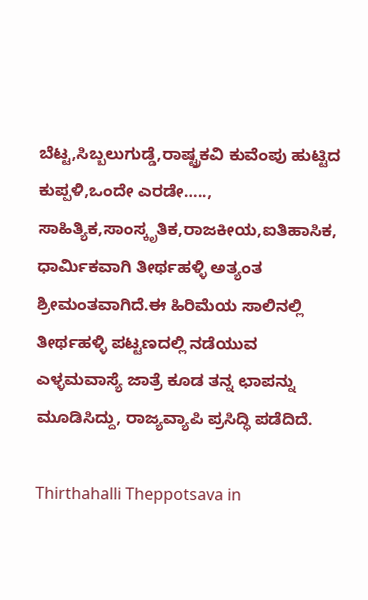ಬೆಟ್ಟ,ಸಿಬ್ಬಲುಗುಡ್ಡೆ,ರಾಷ್ಟ್ರಕವಿ ಕುವೆಂಪು ಹುಟ್ಟಿದ ಕುಪ್ಪಳಿ,ಒಂದೇ ಎರಡೇ….., ಸಾಹಿತ್ಯಿಕ,ಸಾಂಸ್ಕೃತಿಕ,ರಾಜಕೀಯ,ಐತಿಹಾಸಿಕ, ಧಾರ್ಮಿಕವಾಗಿ ತೀರ್ಥಹಳ್ಳಿ ಅತ್ಯಂತ ಶ್ರೀಮಂತವಾಗಿದೆ.ಈ ಹಿರಿಮೆಯ ಸಾಲಿನಲ್ಲಿ ತೀರ್ಥಹಳ್ಳಿ ಪಟ್ಟಣದಲ್ಲಿ ನಡೆಯುವ ಎಳ್ಳಮವಾಸ್ಯೆ ಜಾತ್ರೆ ಕೂಡ ತನ್ನ ಛಾಪನ್ನು ಮೂಡಿಸಿದ್ದು, ರಾಜ್ಯವ್ಯಾಪಿ ಪ್ರಸಿದ್ಧಿ ಪಡೆದಿದೆ.

Thirthahalli Theppotsava in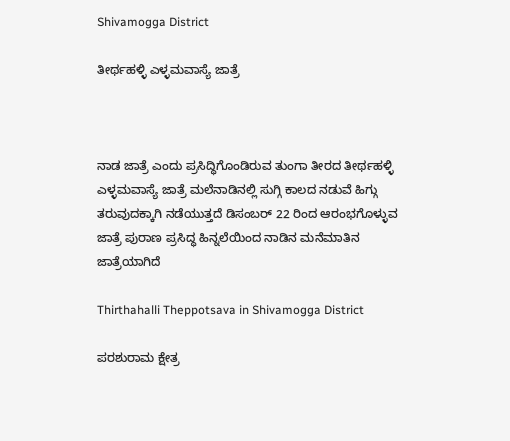Shivamogga District

ತೀರ್ಥಹಳ್ಳಿ ಎಳ್ಳಮವಾಸ್ಯೆ ಜಾತ್ರೆ



ನಾಡ ಜಾತ್ರೆ ಎಂದು ಪ್ರಸಿದ್ಧಿಗೊಂಡಿರುವ ತುಂಗಾ ತೀರದ ತೀರ್ಥಹಳ್ಳಿ ಎಳ್ಳಮವಾಸ್ಯೆ ಜಾತ್ರೆ ಮಲೆನಾಡಿನಲ್ಲಿ ಸುಗ್ಗಿ ಕಾಲದ ನಡುವೆ ಹಿಗ್ಗು ತರುವುದಕ್ಕಾಗಿ ನಡೆಯುತ್ತದೆ ಡಿಸಂಬರ್ 22 ರಿಂದ ಆರಂಭಗೊಳ್ಳುವ ಜಾತ್ರೆ ಪುರಾಣ ಪ್ರಸಿದ್ಧ ಹಿನ್ನಲೆಯಿಂದ ನಾಡಿನ ಮನೆಮಾತಿನ ಜಾತ್ರೆಯಾಗಿದೆ

Thirthahalli Theppotsava in Shivamogga District

ಪರಶುರಾಮ ಕ್ಷೇತ್ರ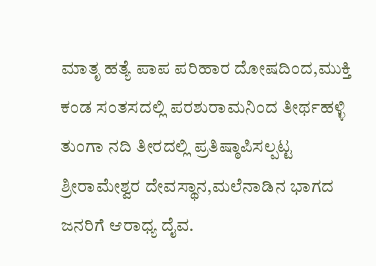ಮಾತೃ ಹತ್ಯೆ ಪಾಪ ಪರಿಹಾರ ದೋಷದಿಂದ,ಮುಕ್ತಿ ಕಂಡ ಸಂತಸದಲ್ಲಿ ಪರಶುರಾಮನಿಂದ ತೀರ್ಥಹಳ್ಳಿ ತುಂಗಾ ನದಿ ತೀರದಲ್ಲಿ ಪ್ರತಿಷ್ಠಾಪಿಸಲ್ಪಟ್ಟ ಶ್ರೀರಾಮೇಶ್ವರ ದೇವಸ್ಥಾನ,ಮಲೆನಾಡಿನ ಭಾಗದ ಜನರಿಗೆ ಆರಾಧ್ಯ ದೈವ.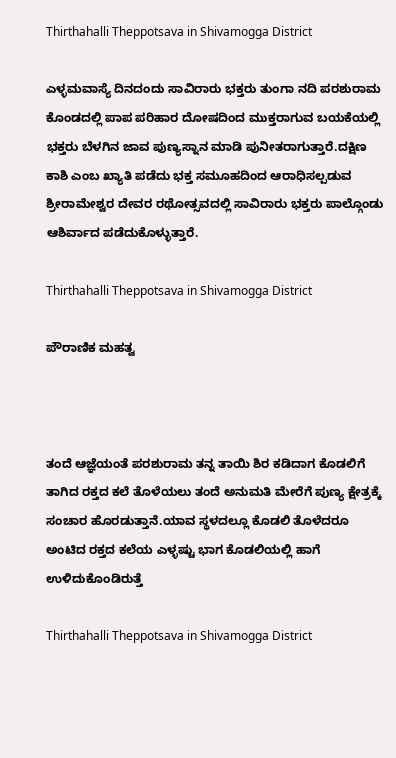Thirthahalli Theppotsava in Shivamogga District

ಎಳ್ಳಮವಾಸ್ಯೆ ದಿನದಂದು ಸಾವಿರಾರು ಭಕ್ತರು ತುಂಗಾ ನದಿ ಪರಶುರಾಮ ಕೊಂಡದಲ್ಲಿ ಪಾಪ ಪರಿಹಾರ ದೋಷದಿಂದ ಮುಕ್ತರಾಗುವ ಬಯಕೆಯಲ್ಲಿ ಭಕ್ತರು ಬೆಳಗಿನ ಜಾವ ಪುಣ್ಯಸ್ನಾನ ಮಾಡಿ ಪುನೀತರಾಗುತ್ತಾರೆ.ದಕ್ಷಿಣ ಕಾಶಿ ಎಂಬ ಖ್ಯಾತಿ ಪಡೆದು ಭಕ್ತ ಸಮೂಹದಿಂದ ಆರಾಧಿಸಲ್ಪಡುವ ಶ್ರೀರಾಮೇಶ್ವರ ದೇವರ ರಥೋತ್ಸವದಲ್ಲಿ ಸಾವಿರಾರು ಭಕ್ತರು ಪಾಲ್ಗೊಂಡು ಆಶಿರ್ವಾದ ಪಡೆದುಕೊಳ್ಳುತ್ತಾರೆ.

Thirthahalli Theppotsava in Shivamogga District

ಪೌರಾಣಿಕ ಮಹತ್ವ



ತಂದೆ ಆಜ್ಞೆಯಂತೆ ಪರಶುರಾಮ ತನ್ನ ತಾಯಿ ಶಿರ ಕಡಿದಾಗ ಕೊಡಲಿಗೆ ತಾಗಿದ ರಕ್ತದ ಕಲೆ ತೊಳೆಯಲು ತಂದೆ ಅನುಮತಿ ಮೇರೆಗೆ ಪುಣ್ಯ ಕ್ಷೇತ್ರಕ್ಕೆ ಸಂಚಾರ ಹೊರಡುತ್ತಾನೆ.ಯಾವ ಸ್ಥಳದಲ್ಲೂ ಕೊಡಲಿ ತೊಳೆದರೂ ಅಂಟಿದ ರಕ್ತದ ಕಲೆಯ ಎಳ್ಳಷ್ಟು ಭಾಗ ಕೊಡಲಿಯಲ್ಲಿ ಹಾಗೆ ಉಳಿದುಕೊಂಡಿರುತ್ತೆ

Thirthahalli Theppotsava in Shivamogga District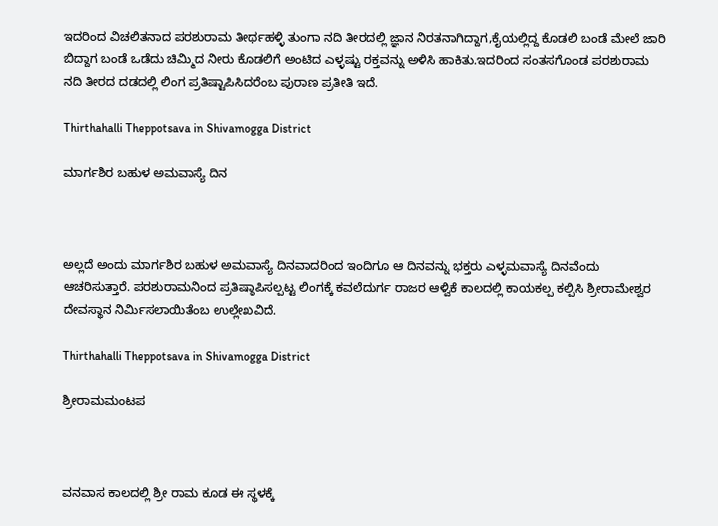ಇದರಿಂದ ವಿಚಲಿತನಾದ ಪರಶುರಾಮ ತೀರ್ಥಹಳ್ಳಿ ತುಂಗಾ ನದಿ ತೀರದಲ್ಲಿ ಜ್ಞಾನ ನಿರತನಾಗಿದ್ದಾಗ,ಕೈಯಲ್ಲಿದ್ದ ಕೊಡಲಿ ಬಂಡೆ ಮೇಲೆ ಜಾರಿ ಬಿದ್ದಾಗ ಬಂಡೆ ಒಡೆದು ಚಿಮ್ಮಿದ ನೀರು ಕೊಡಲಿಗೆ ಅಂಟಿದ ಎಳ್ಳಷ್ಟು ರಕ್ತವನ್ನು ಅಳಿಸಿ ಹಾಕಿತು.ಇದರಿಂದ ಸಂತಸಗೊಂಡ ಪರಶುರಾಮ ನದಿ ತೀರದ ದಡದಲ್ಲಿ ಲಿಂಗ ಪ್ರತಿಷ್ಟಾಪಿಸಿದರೆಂಬ ಪುರಾಣ ಪ್ರತೀತಿ ಇದೆ.

Thirthahalli Theppotsava in Shivamogga District

ಮಾರ್ಗಶಿರ ಬಹುಳ ಅಮವಾಸ್ಯೆ ದಿನ



ಅಲ್ಲದೆ ಅಂದು ಮಾರ್ಗಶಿರ ಬಹುಳ ಅಮವಾಸ್ಯೆ ದಿನವಾದರಿಂದ ಇಂದಿಗೂ ಆ ದಿನವನ್ನು ಭಕ್ತರು ಎಳ್ಳಮವಾಸ್ಯೆ ದಿನವೆಂದು ಆಚರಿಸುತ್ತಾರೆ. ಪರಶುರಾಮನಿಂದ ಪ್ರತಿಷ್ಠಾಪಿಸಲ್ಪಟ್ಟ ಲಿಂಗಕ್ಕೆ ಕವಲೆದುರ್ಗ ರಾಜರ ಆಳ್ವಿಕೆ ಕಾಲದಲ್ಲಿ ಕಾಯಕಲ್ಪ ಕಲ್ಪಿಸಿ ಶ್ರೀರಾಮೇಶ್ವರ ದೇವಸ್ಥಾನ ನಿರ್ಮಿಸಲಾಯಿತೆಂಬ ಉಲ್ಲೇಖವಿದೆ.

Thirthahalli Theppotsava in Shivamogga District

ಶ್ರೀರಾಮಮಂಟಪ



ವನವಾಸ ಕಾಲದಲ್ಲಿ ಶ್ರೀ ರಾಮ ಕೂಡ ಈ ಸ್ಥಳಕ್ಕೆ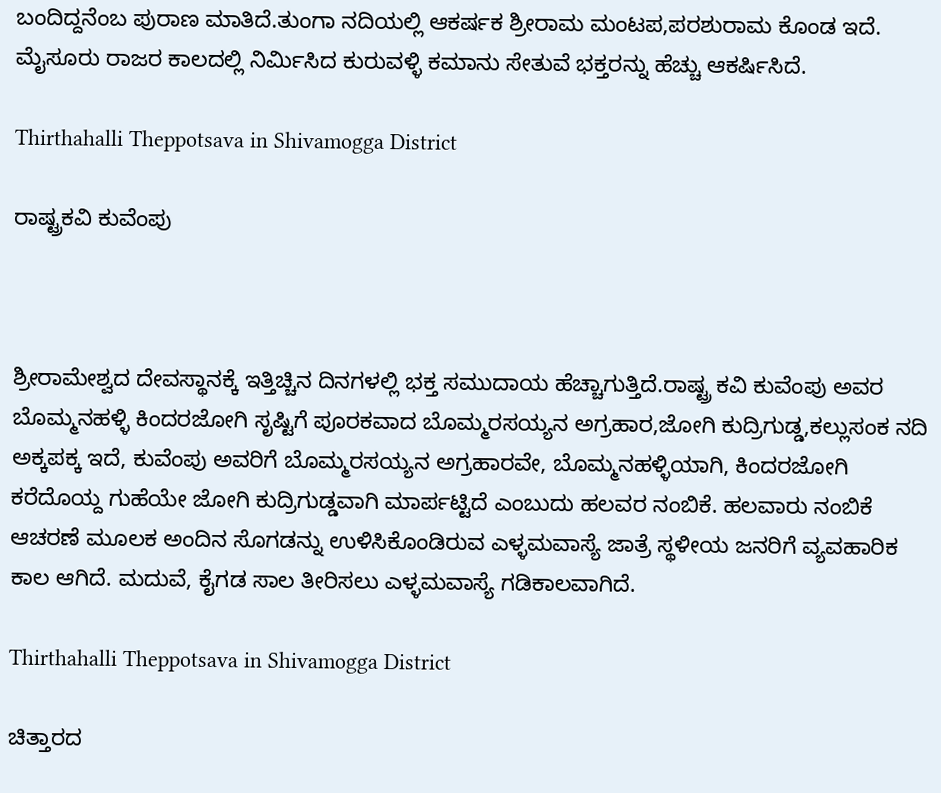ಬಂದಿದ್ದನೆಂಬ ಪುರಾಣ ಮಾತಿದೆ.ತುಂಗಾ ನದಿಯಲ್ಲಿ ಆಕರ್ಷಕ ಶ್ರೀರಾಮ ಮಂಟಪ,ಪರಶುರಾಮ ಕೊಂಡ ಇದೆ. ಮೈಸೂರು ರಾಜರ ಕಾಲದಲ್ಲಿ ನಿರ್ಮಿಸಿದ ಕುರುವಳ್ಳಿ ಕಮಾನು ಸೇತುವೆ ಭಕ್ತರನ್ನು ಹೆಚ್ಚು ಆಕರ್ಷಿಸಿದೆ.

Thirthahalli Theppotsava in Shivamogga District

ರಾಷ್ಟ್ರಕವಿ ಕುವೆಂಪು



ಶ್ರೀರಾಮೇಶ್ವದ ದೇವಸ್ಥಾನಕ್ಕೆ ಇತ್ತಿಚ್ಚಿನ ದಿನಗಳಲ್ಲಿ ಭಕ್ತ ಸಮುದಾಯ ಹೆಚ್ಚಾಗುತ್ತಿದೆ.ರಾಷ್ಟ್ರ ಕವಿ ಕುವೆಂಪು ಅವರ ಬೊಮ್ಮನಹಳ್ಳಿ ಕಿಂದರಜೋಗಿ ಸೃಷ್ಟಿಗೆ ಪೂರಕವಾದ ಬೊಮ್ಮರಸಯ್ಯನ ಅಗ್ರಹಾರ,ಜೋಗಿ ಕುದ್ರಿಗುಡ್ಡ,ಕಲ್ಲುಸಂಕ ನದಿ ಅಕ್ಕಪಕ್ಕ ಇದೆ, ಕುವೆಂಪು ಅವರಿಗೆ ಬೊಮ್ಮರಸಯ್ಯನ ಅಗ್ರಹಾರವೇ, ಬೊಮ್ಮನಹಳ್ಳಿಯಾಗಿ, ಕಿಂದರಜೋಗಿ ಕರೆದೊಯ್ದ ಗುಹೆಯೇ ಜೋಗಿ ಕುದ್ರಿಗುಡ್ಡವಾಗಿ ಮಾರ್ಪಟ್ಟಿದೆ ಎಂಬುದು ಹಲವರ ನಂಬಿಕೆ. ಹಲವಾರು ನಂಬಿಕೆ ಆಚರಣೆ ಮೂಲಕ ಅಂದಿನ ಸೊಗಡನ್ನು ಉಳಿಸಿಕೊಂಡಿರುವ ಎಳ್ಳಮವಾಸ್ಯೆ ಜಾತ್ರೆ ಸ್ಥಳೀಯ ಜನರಿಗೆ ವ್ಯವಹಾರಿಕ ಕಾಲ ಆಗಿದೆ. ಮದುವೆ, ಕೈಗಡ ಸಾಲ ತೀರಿಸಲು ಎಳ್ಳಮವಾಸ್ಯೆ ಗಡಿಕಾಲವಾಗಿದೆ.

Thirthahalli Theppotsava in Shivamogga District

ಚಿತ್ತಾರದ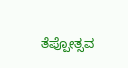ತೆಪ್ಪೋತ್ಸವ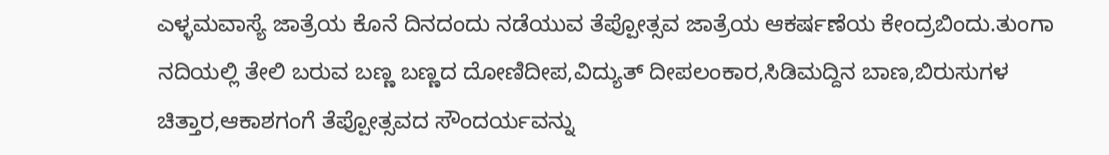ಎಳ್ಳಮವಾಸ್ಯೆ ಜಾತ್ರೆಯ ಕೊನೆ ದಿನದಂದು ನಡೆಯುವ ತೆಪ್ಪೋತ್ಸವ ಜಾತ್ರೆಯ ಆಕರ್ಷಣೆಯ ಕೇಂದ್ರಬಿಂದು.ತುಂಗಾ ನದಿಯಲ್ಲಿ ತೇಲಿ ಬರುವ ಬಣ್ಣ ಬಣ್ಣದ ದೋಣಿದೀಪ,ವಿದ್ಯುತ್ ದೀಪಲಂಕಾರ,ಸಿಡಿಮದ್ದಿನ ಬಾಣ,ಬಿರುಸುಗಳ ಚಿತ್ತಾರ,ಆಕಾಶಗಂಗೆ ತೆಪ್ಪೋತ್ಸವದ ಸೌಂದರ್ಯವನ್ನು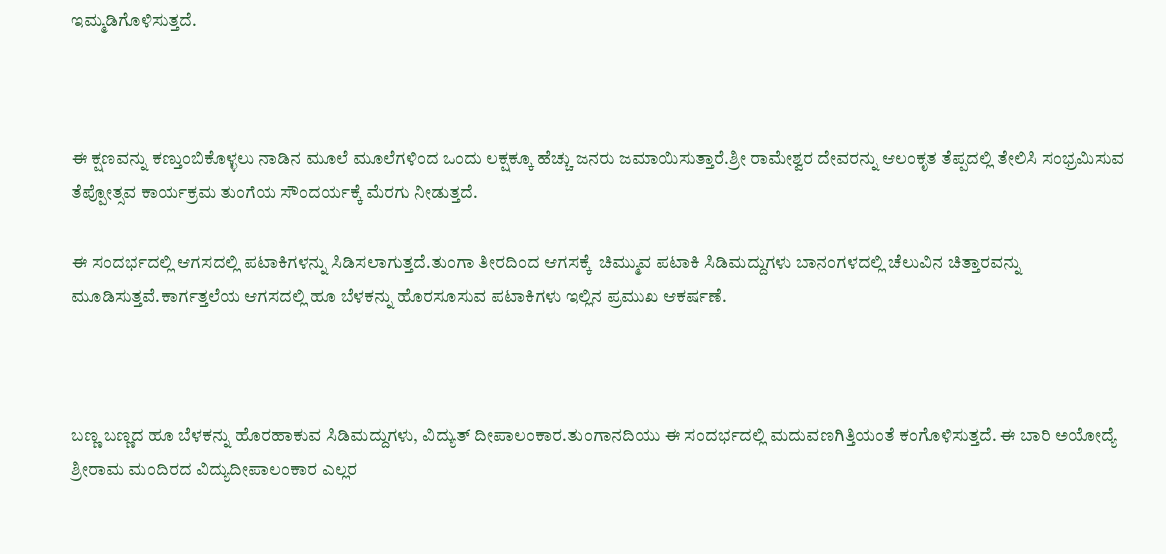ಇಮ್ಮಡಿಗೊಳಿಸುತ್ತದೆ.



ಈ ಕ್ಷಣವನ್ನು ಕಣ್ತುಂಬಿಕೊಳ್ಳಲು ನಾಡಿನ ಮೂಲೆ ಮೂಲೆಗಳಿಂದ ಒಂದು ಲಕ್ಷಕ್ಕೂ ಹೆಚ್ಚು ಜನರು ಜಮಾಯಿಸುತ್ತಾರೆ.ಶ್ರೀ ರಾಮೇಶ್ವರ ದೇವರನ್ನು ಆಲಂಕೃತ ತೆಪ್ಪದಲ್ಲಿ ತೇಲಿಸಿ ಸಂಭ್ರಮಿಸುವ ತೆಪ್ಪೋತ್ಸವ ಕಾರ್ಯಕ್ರಮ ತುಂಗೆಯ ಸೌಂದರ್ಯಕ್ಕೆ ಮೆರಗು ನೀಡುತ್ತದೆ.

ಈ ಸಂದರ್ಭದಲ್ಲಿ ಆಗಸದಲ್ಲಿ ಪಟಾಕಿಗಳನ್ನು ಸಿಡಿಸಲಾಗುತ್ತದೆ.ತುಂಗಾ ತೀರದಿಂದ ಆಗಸಕ್ಕೆ  ಚಿಮ್ಮುವ ಪಟಾಕಿ ಸಿಡಿಮದ್ದುಗಳು ಬಾನಂಗಳದಲ್ಲಿ ಚೆಲುವಿನ ಚಿತ್ತಾರವನ್ನು ಮೂಡಿಸುತ್ತವೆ.ಕಾರ್ಗತ್ತಲೆಯ ಆಗಸದಲ್ಲಿ ಹೂ ಬೆಳಕನ್ನು ಹೊರಸೂಸುವ ಪಟಾಕಿಗಳು ಇಲ್ಲಿನ ಪ್ರಮುಖ ಆಕರ್ಷಣೆ.



ಬಣ್ಣ ಬಣ್ಣದ ಹೂ ಬೆಳಕನ್ನು ಹೊರಹಾಕುವ ಸಿಡಿಮದ್ದುಗಳು, ವಿದ್ಯುತ್ ದೀಪಾಲಂಕಾರ.ತುಂಗಾನದಿಯು ಈ ಸಂದರ್ಭದಲ್ಲಿ ಮದುವಣಗಿತ್ತಿಯಂತೆ ಕಂಗೊಳಿಸುತ್ತದೆ. ಈ ಬಾರಿ ಅಯೋದ್ಯೆ ಶ್ರೀರಾಮ ಮಂದಿರದ ವಿದ್ಯುದೀಪಾಲಂಕಾರ ಎಲ್ಲರ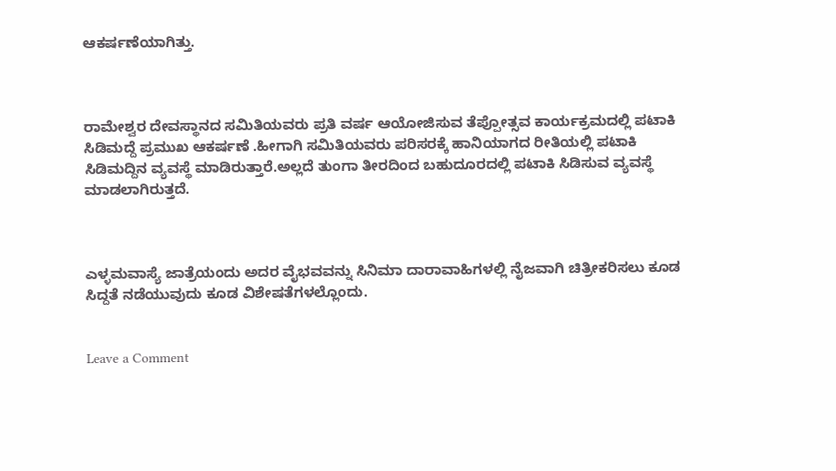ಆಕರ್ಷಣೆಯಾಗಿತ್ತು.



ರಾಮೇಶ್ವರ ದೇವಸ್ಥಾನದ ಸಮಿತಿಯವರು ಪ್ರತಿ ವರ್ಷ ಆಯೋಜಿಸುವ ತೆಪ್ಪೋತ್ಸವ ಕಾರ್ಯಕ್ರಮದಲ್ಲಿ ಪಟಾಕಿ ಸಿಡಿಮದ್ದೆ ಪ್ರಮುಖ ಆಕರ್ಷಣೆ .ಹೀಗಾಗಿ ಸಮಿತಿಯವರು ಪರಿಸರಕ್ಕೆ ಹಾನಿಯಾಗದ ರೀತಿಯಲ್ಲಿ ಪಟಾಕಿ ಸಿಡಿಮದ್ದಿನ ವ್ಯವಸ್ಥೆ ಮಾಡಿರುತ್ತಾರೆ.ಅಲ್ಲದೆ ತುಂಗಾ ತೀರದಿಂದ ಬಹುದೂರದಲ್ಲಿ ಪಟಾಕಿ ಸಿಡಿಸುವ ವ್ಯವಸ್ಥೆ ಮಾಡಲಾಗಿರುತ್ತದೆ.



ಎಳ್ಳಮವಾಸ್ಯೆ ಜಾತ್ರೆಯಂದು ಅದರ ವೈಭವವನ್ನು ಸಿನಿಮಾ ದಾರಾವಾಹಿಗಳಲ್ಲಿ ನೈಜವಾಗಿ ಚಿತ್ರೀಕರಿಸಲು ಕೂಡ ಸಿದ್ದತೆ ನಡೆಯುವುದು ಕೂಡ ವಿಶೇಷತೆಗಳಲ್ಲೊಂದು.


Leave a Comment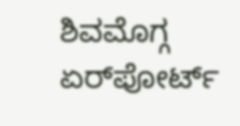ಶಿವಮೊಗ್ಗ ಏರ್‌ಪೋರ್ಟ್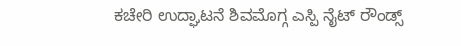ಕಚೇರಿ ಉದ್ಘಾಟನೆ ಶಿವಮೊಗ್ಗ ಎಸ್ಪಿ ನೈಟ್ ರೌಂಡ್ಸ್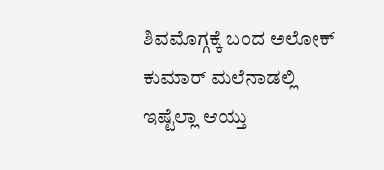ಶಿವಮೊಗ್ಗಕ್ಕೆ ಬಂದ ಅಲೋಕ್ ಕುಮಾರ್ ಮಲೆನಾಡಲ್ಲಿ ಇಷ್ಟೆಲ್ಲಾ ಆಯ್ತು